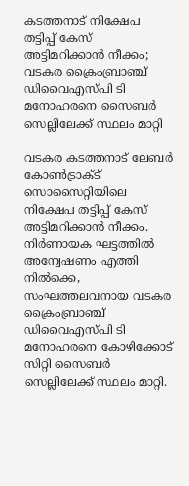കടത്തനാട് നിക്ഷേപ തട്ടിപ്പ് കേസ് അട്ടിമറിക്കാൻ നീക്കം; വടകര ക്രൈംബ്രാഞ്ച് ഡിവൈഎസ്പി ടി മനോഹരനെ സൈബർ സെല്ലിലേക്ക് സ്ഥലം മാറ്റി

വടകര കടത്തനാട് ലേബർ കോൺട്രാക്ട് സൊസൈറ്റിയിലെ നിക്ഷേപ തട്ടിപ്പ് കേസ് അട്ടിമറിക്കാൻ നീക്കം. നിർണായക ഘട്ടത്തിൽ അന്വേഷണം എത്തി നിൽക്കെ, സംഘത്തലവനായ വടകര ക്രൈംബ്രാഞ്ച് ഡിവൈഎസ്പി ടി മനോഹരനെ കോഴിക്കോട് സിറ്റി സൈബർ സെല്ലിലേക്ക് സ്ഥലം മാറ്റി.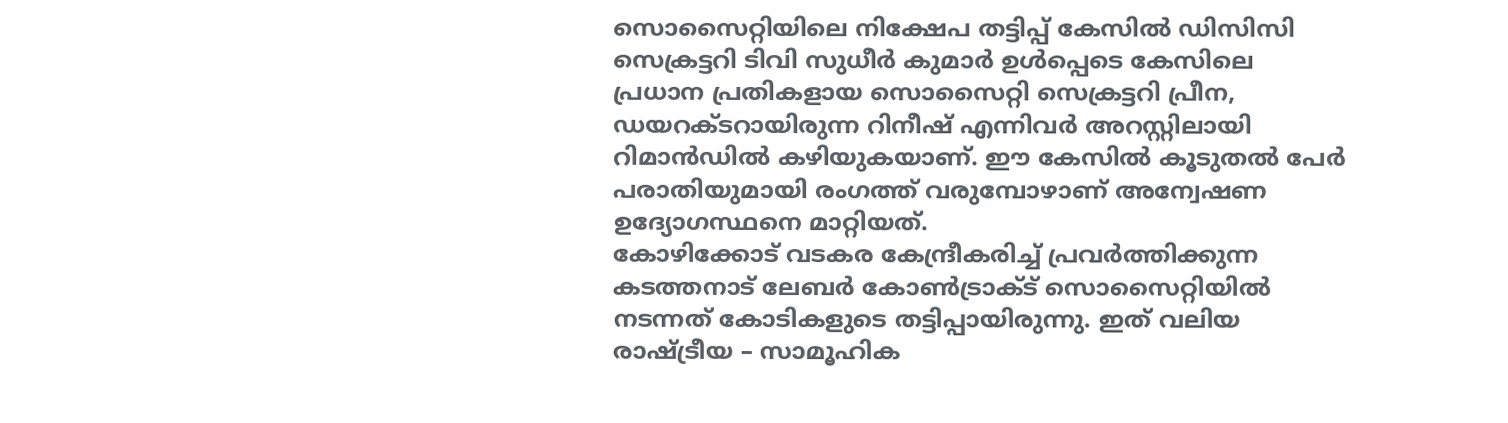സൊസൈറ്റിയിലെ നിക്ഷേപ തട്ടിപ്പ് കേസിൽ ഡിസിസി സെക്രട്ടറി ടിവി സുധീർ കുമാർ ഉൾപ്പെടെ കേസിലെ പ്രധാന പ്രതികളായ സൊസൈറ്റി സെക്രട്ടറി പ്രീന, ഡയറക്ടറായിരുന്ന റിനീഷ് എന്നിവർ അറസ്റ്റിലായി റിമാൻഡിൽ കഴിയുകയാണ്. ഈ കേസിൽ കൂടുതൽ പേർ പരാതിയുമായി രംഗത്ത് വരുമ്പോഴാണ് അന്വേഷണ ഉദ്യോഗസ്ഥനെ മാറ്റിയത്.
കോഴിക്കോട് വടകര കേന്ദ്രീകരിച്ച് പ്രവർത്തിക്കുന്ന കടത്തനാട് ലേബർ കോൺട്രാക്ട് സൊസൈറ്റിയിൽ നടന്നത് കോടികളുടെ തട്ടിപ്പായിരുന്നു. ഇത് വലിയ രാഷ്ട്രീയ – സാമൂഹിക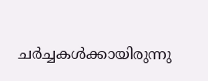ചർച്ചകൾക്കായിരുന്നു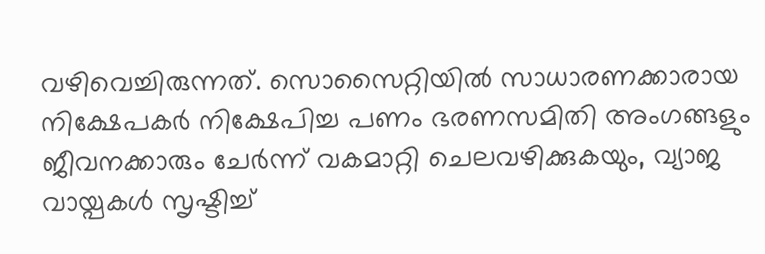വഴിവെച്ചിരുന്നത്. സൊസൈറ്റിയിൽ സാധാരണക്കാരായ നിക്ഷേപകർ നിക്ഷേപിച്ച പണം ഭരണസമിതി അംഗങ്ങളും ജീവനക്കാരും ചേർന്ന് വകമാറ്റി ചെലവഴിക്കുകയും, വ്യാജ വായ്പകൾ സൃഷ്ടിച്ച്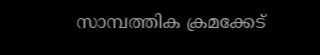സാമ്പത്തിക ക്രമക്കേട്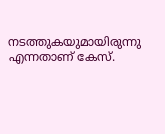നടത്തുകയുമായിരുന്നു എന്നതാണ് കേസ്.